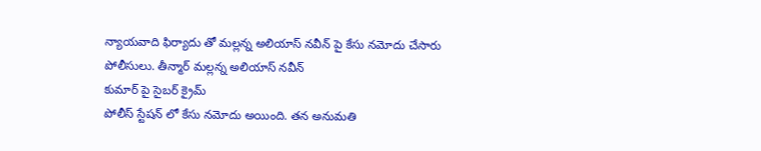న్యాయవాది ఫిర్యాదు తో మల్లన్న అలియాస్ నవీన్ పై కేసు నమోదు చేసారు పోలీసులు. తీన్మార్ మల్లన్న అలియాస్ నవీన్
కుమార్ పై సైబర్ క్రైమ్
పోలీస్ స్టేషన్ లో కేసు నమోదు అయింది. తన అనుమతి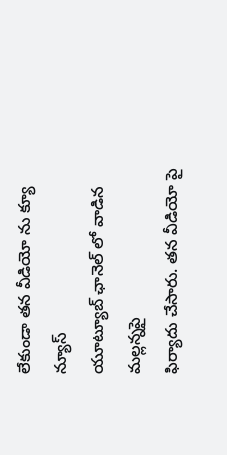లేకుండా తన వీడియో ను క్యూ న్యూస్
యూట్యూబ్ ఛానెల్ లో వాడిన మల్లన్నపై
ఫిర్యాదు చేసారు. తన వీడియో పై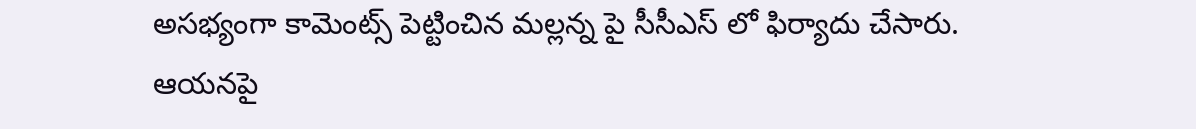అసభ్యంగా కామెంట్స్ పెట్టించిన మల్లన్న పై సీసీఎస్ లో ఫిర్యాదు చేసారు.
ఆయనపై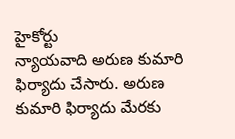హైకోర్టు
న్యాయవాది అరుణ కుమారి ఫిర్యాదు చేసారు. అరుణ కుమారి ఫిర్యాదు మేరకు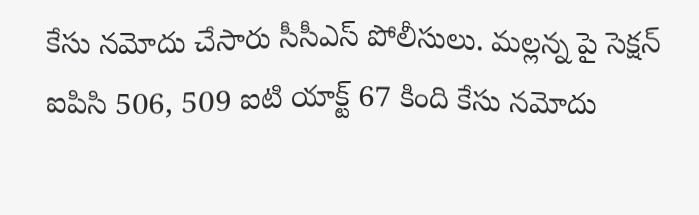కేసు నమోదు చేసారు సీసీఎస్ పోలీసులు. మల్లన్న పై సెక్షన్ ఐపిసి 506, 509 ఐటి యాక్ట్ 67 కింది కేసు నమోదు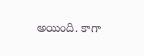అయింది. కాగా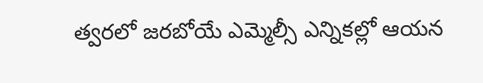త్వరలో జరబోయే ఎమ్మెల్సీ ఎన్నికల్లో ఆయన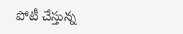పోటీ చేస్తున్న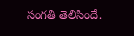సంగతి తెలిసిందే.